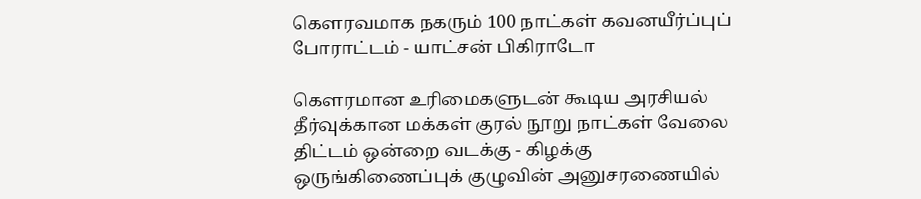கௌரவமாக நகரும் 100 நாட்கள் கவனயீர்ப்புப் போராட்டம் - யாட்சன் பிகிராடோ

கௌரமான உரிமைகளுடன் கூடிய அரசியல் தீர்வுக்கான மக்கள் குரல் நூறு நாட்கள் வேலை திட்டம் ஒன்றை வடக்கு - கிழக்கு ஒருங்கிணைப்புக் குழுவின் அனுசரணையில்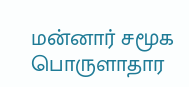மன்னார் சமூக பொருளாதார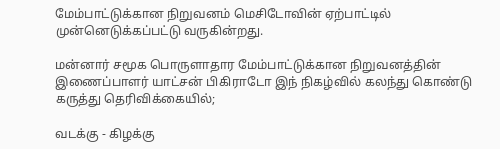மேம்பாட்டுக்கான நிறுவனம் மெசிடோவின் ஏற்பாட்டில் முன்னெடுக்கப்பட்டு வருகின்றது.

மன்னார் சமூக பொருளாதார மேம்பாட்டுக்கான நிறுவனத்தின் இணைப்பாளர் யாட்சன் பிகிராடோ இந் நிகழ்வில் கலந்து கொண்டு கருத்து தெரிவிக்கையில்;

வடக்கு - கிழக்கு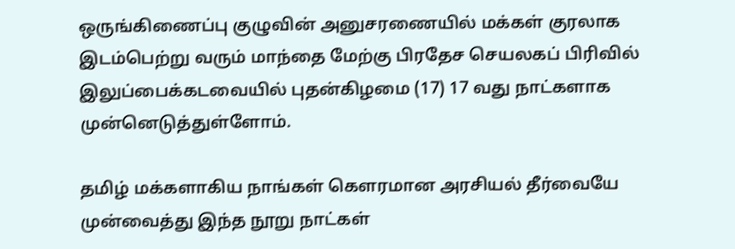ஒருங்கிணைப்பு குழுவின் அனுசரணையில் மக்கள் குரலாக இடம்பெற்று வரும் மாந்தை மேற்கு பிரதேச செயலகப் பிரிவில் இலுப்பைக்கடவையில் புதன்கிழமை (17) 17 வது நாட்களாக முன்னெடுத்துள்ளோம்.

தமிழ் மக்களாகிய நாங்கள் கௌரமான அரசியல் தீர்வையே முன்வைத்து இந்த நூறு நாட்கள்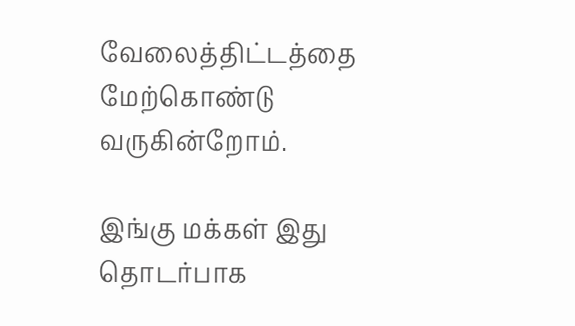வேலைத்திட்டத்தை மேற்கொண்டு வருகின்றோம்.

இங்கு மக்கள் இது தொடர்பாக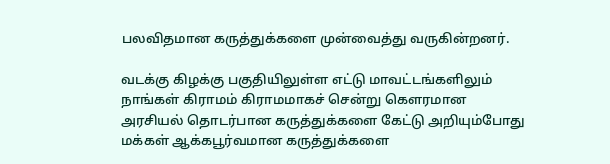பலவிதமான கருத்துக்களை முன்வைத்து வருகின்றனர்.

வடக்கு கிழக்கு பகுதியிலுள்ள எட்டு மாவட்டங்களிலும் நாங்கள் கிராமம் கிராமமாகச் சென்று கௌரமான அரசியல் தொடர்பான கருத்துக்களை கேட்டு அறியும்போது மக்கள் ஆக்கபூர்வமான கருத்துக்களை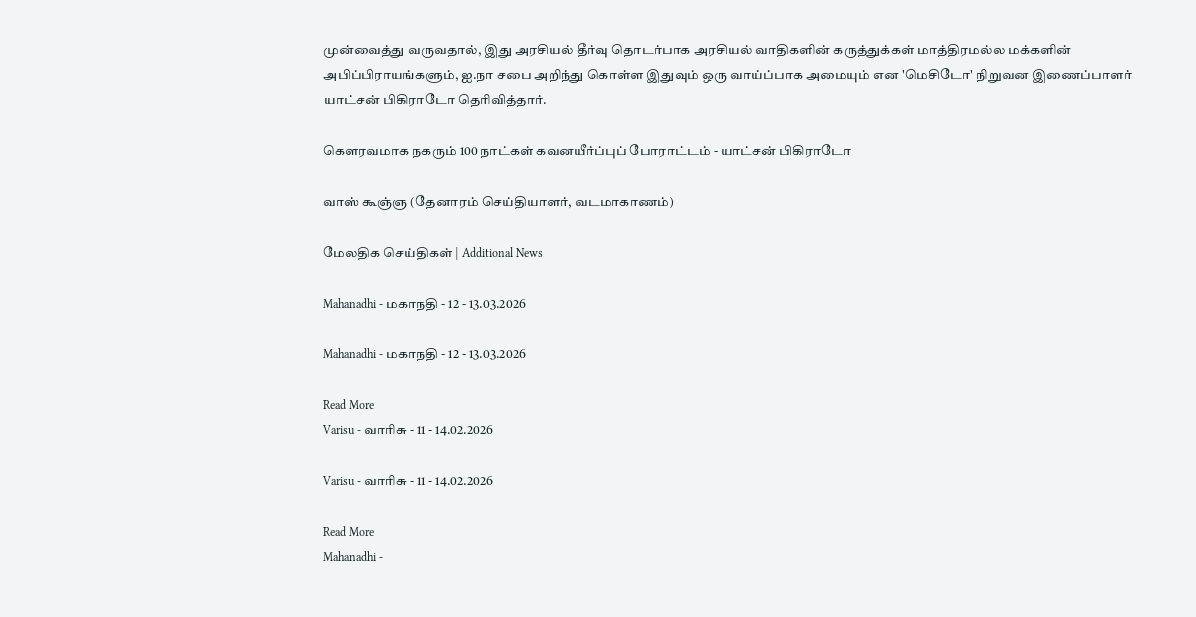முன்வைத்து வருவதால், இது அரசியல் தீர்வு தொடர்பாக அரசியல் வாதிகளின் கருத்துக்கள் மாத்திரமல்ல மக்களின் அபிப்பிராயங்களும், ஐ.நா சபை அறிந்து கொள்ள இதுவும் ஒரு வாய்ப்பாக அமையும் என 'மெசிடோ' நிறுவன இணைப்பாளர் யாட்சன் பிகிராடோ தெரிவித்தார்.

கௌரவமாக நகரும் 100 நாட்கள் கவனயீர்ப்புப் போராட்டம் - யாட்சன் பிகிராடோ

வாஸ் கூஞ்ஞ (தேனாரம் செய்தியாளர், வடமாகாணம்)

மேலதிக செய்திகள் | Additional News

Mahanadhi - மகாநதி - 12 - 13.03.2026

Mahanadhi - மகாநதி - 12 - 13.03.2026

Read More
Varisu - வாரிசு - 11 - 14.02.2026

Varisu - வாரிசு - 11 - 14.02.2026

Read More
Mahanadhi -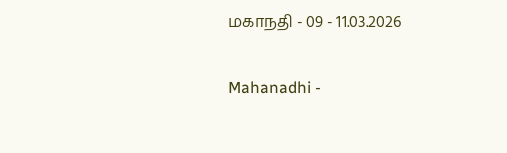மகாநதி - 09 - 11.03.2026

Mahanadhi -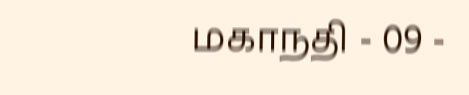மகாநதி - 09 -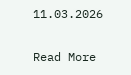11.03.2026

Read More